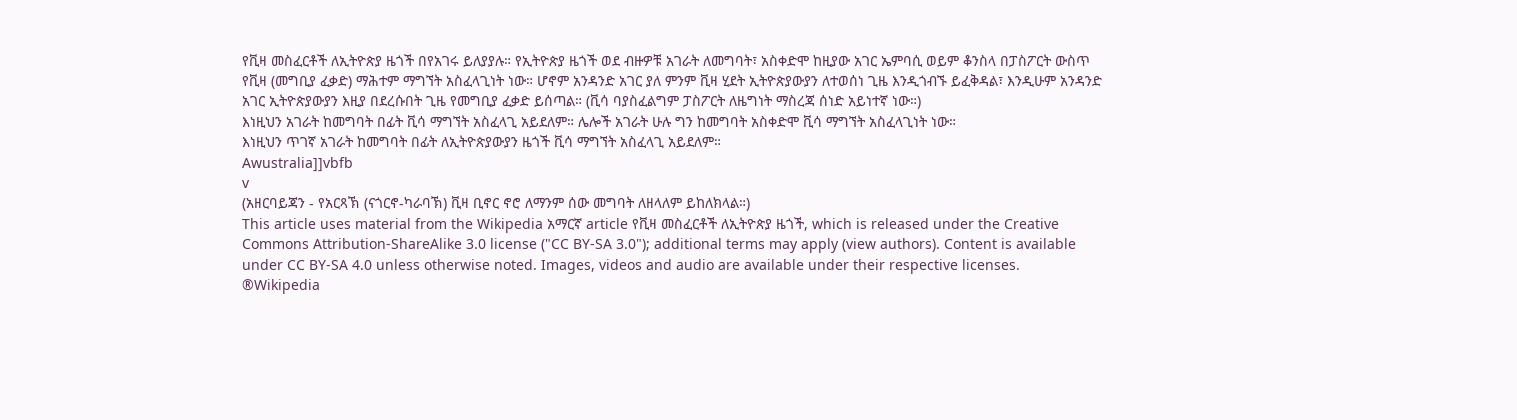የቪዛ መስፈርቶች ለኢትዮጵያ ዜጎች በየአገሩ ይለያያሉ። የኢትዮጵያ ዜጎች ወደ ብዙዎቹ አገራት ለመግባት፣ አስቀድሞ ከዚያው አገር ኤምባሲ ወይም ቆንስላ በፓስፖርት ውስጥ የቪዛ (መግቢያ ፈቃድ) ማሕተም ማግኘት አስፈላጊነት ነው። ሆኖም አንዳንድ አገር ያለ ምንም ቪዛ ሂደት ኢትዮጵያውያን ለተወሰነ ጊዜ እንዲጎብኙ ይፈቅዳል፣ እንዲሁም አንዳንድ አገር ኢትዮጵያውያን እዚያ በደረሱበት ጊዜ የመግቢያ ፈቃድ ይሰጣል። (ቪሳ ባያስፈልግም ፓስፖርት ለዜግነት ማስረጃ ሰነድ አይነተኛ ነው።)
እነዚህን አገራት ከመግባት በፊት ቪሳ ማግኘት አስፈላጊ አይደለም። ሌሎች አገራት ሁሉ ግን ከመግባት አስቀድሞ ቪሳ ማግኘት አስፈላጊነት ነው።
እነዚህን ጥገኛ አገራት ከመግባት በፊት ለኢትዮጵያውያን ዜጎች ቪሳ ማግኘት አስፈላጊ አይደለም።
Awustralia]]vbfb
v
(አዘርባይጃን - የአርጻኽ (ናጎርኖ-ካራባኽ) ቪዛ ቢኖር ኖሮ ለማንም ሰው መግባት ለዘላለም ይከለክላል።)
This article uses material from the Wikipedia አማርኛ article የቪዛ መስፈርቶች ለኢትዮጵያ ዜጎች, which is released under the Creative Commons Attribution-ShareAlike 3.0 license ("CC BY-SA 3.0"); additional terms may apply (view authors). Content is available under CC BY-SA 4.0 unless otherwise noted. Images, videos and audio are available under their respective licenses.
®Wikipedia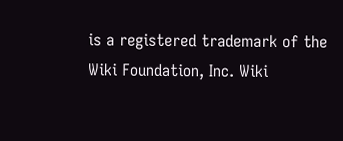is a registered trademark of the Wiki Foundation, Inc. Wiki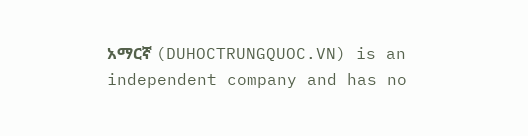አማርኛ (DUHOCTRUNGQUOC.VN) is an independent company and has no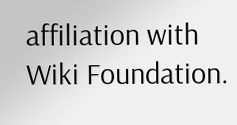affiliation with Wiki Foundation.